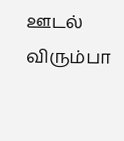ஊடல் விரும்பா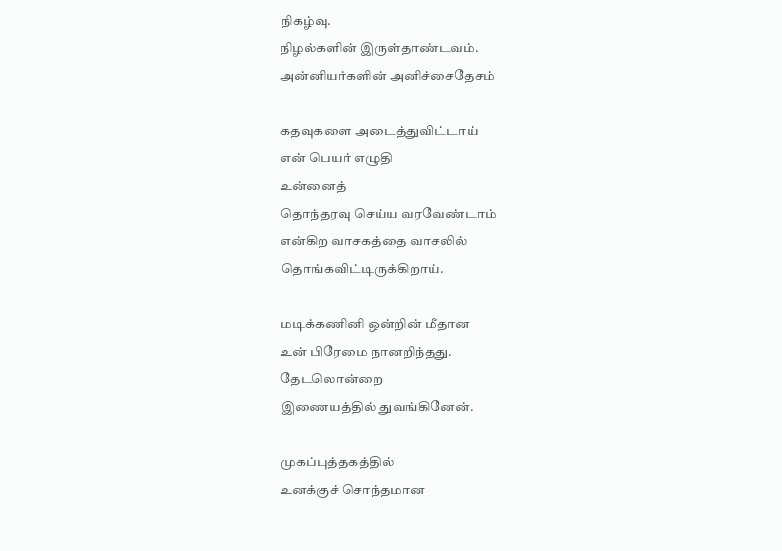நிகழ்வு.
நிழல்களின் இருள்தாண்டவம்.
அன்னியர்களின் அனிச்சைதேசம்

கதவுகளை அடைத்துவிட்டாய்
என் பெயர் எழுதி
உன்னைத்
தொந்தரவு செய்ய வரவேண்டாம்
என்கிற வாசகத்தை வாசலில்
தொங்கவிட்டிருக்கிறாய்.

மடிக்கணினி ஒன்றின் மீதான
உன் பிரேமை நானறிந்தது.
தேடலொன்றை
இணையத்தில் துவங்கினேன்.

முகப்புத்தகத்தில்
உனக்குச் சொந்தமான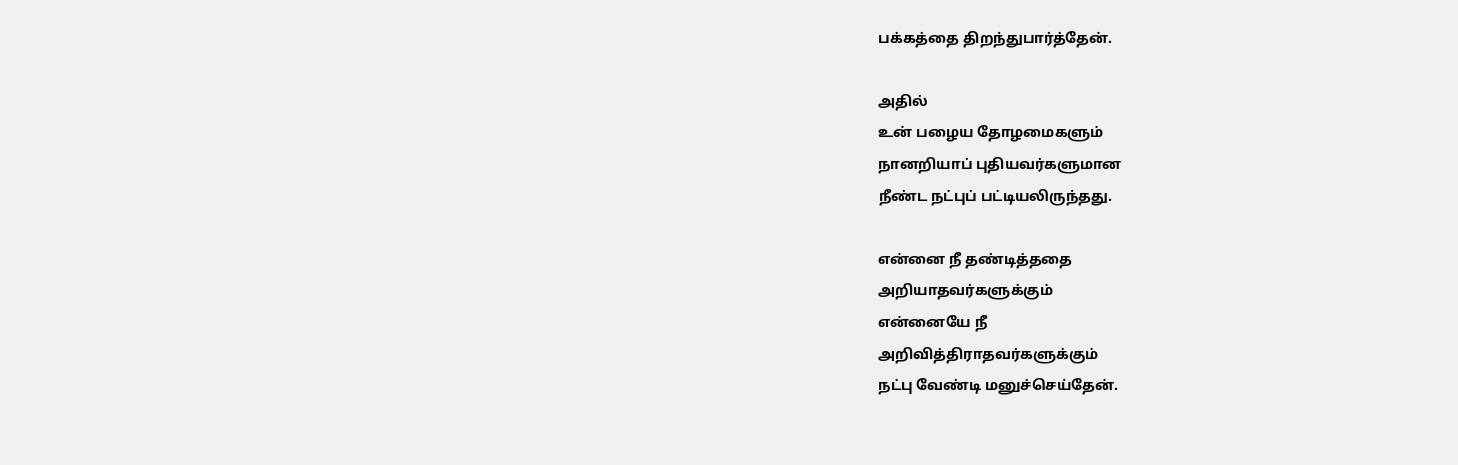பக்கத்தை திறந்துபார்த்தேன்.

அதில்
உன் பழைய தோழமைகளும்
நானறியாப் புதியவர்களுமான
நீண்ட நட்புப் பட்டியலிருந்தது.

என்னை நீ தண்டித்ததை
அறியாதவர்களுக்கும்
என்னையே நீ
அறிவித்திராதவர்களுக்கும்
நட்பு வேண்டி மனுச்செய்தேன்.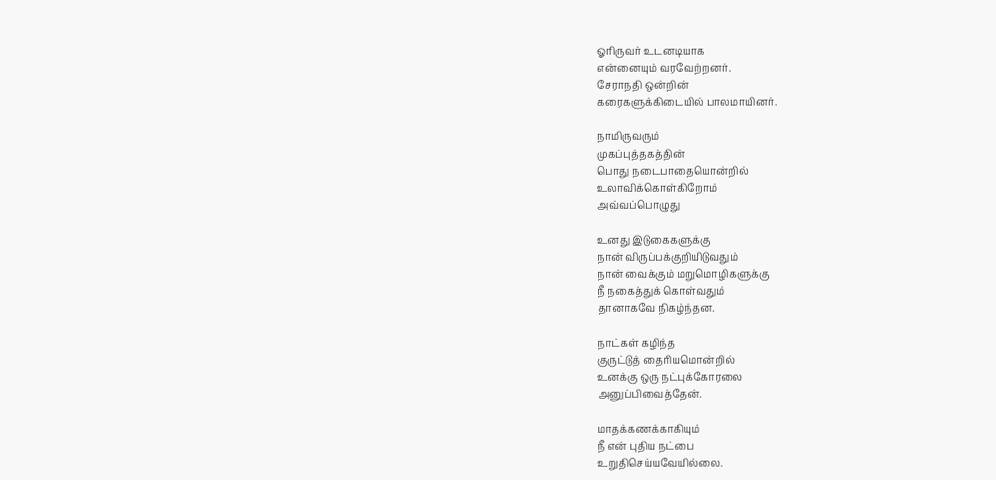ஓரிருவர் உடனடியாக
என்னையும் வரவேற்றனர்.
சேராநதி ஒன்றின்
கரைகளுக்கிடையில் பாலமாயினர்.

நாமிருவரும்
முகப்புத்தகத்தின்
பொது நடைபாதையொன்றில்
உலாவிக்கொள்கிறோம்
அவ்வப்பொழுது

உனது இடுகைகளுக்கு
நான் விருப்பக்குறியிடுவதும்
நான் வைக்கும் மறுமொழிகளுக்கு
நீ நகைத்துக் கொள்வதும்
தானாகவே நிகழ்ந்தன.

நாட்கள் கழிந்த
குருட்டுத் தைரியமொன்றில்
உனக்கு ஒரு நட்புக்கோரலை
அனுப்பிவைத்தேன்.

மாதக்கணக்காகியும்
நீ என் புதிய நட்பை
உறுதிசெய்யவேயில்லை.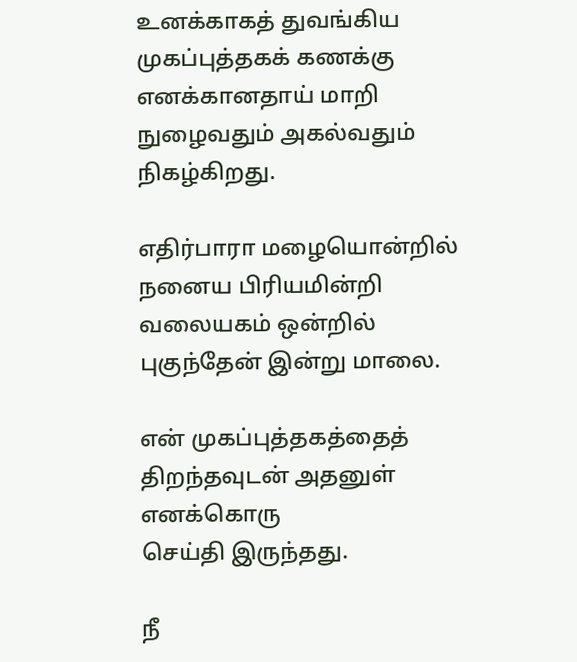உனக்காகத் துவங்கிய
முகப்புத்தகக் கணக்கு
எனக்கானதாய் மாறி
நுழைவதும் அகல்வதும்
நிகழ்கிறது.

எதிர்பாரா மழையொன்றில்
நனைய பிரியமின்றி
வலையகம் ஒன்றில்
புகுந்தேன் இன்று மாலை.

என் முகப்புத்தகத்தைத்
திறந்தவுடன் அதனுள்
எனக்கொரு
செய்தி இருந்தது.

நீ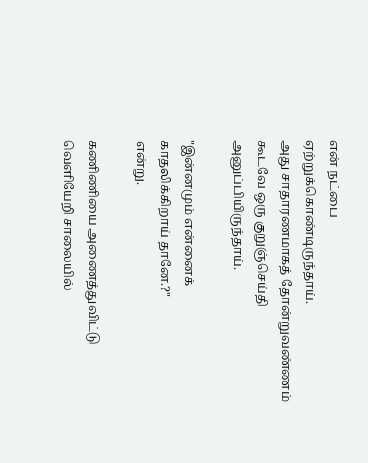என் நட்பை
ஏற்றுக்கொண்டிருந்தாய்.
அது சாதாரணமாகத் தோன்றுவண்ணம்
கூடவே ஒரு குறுஞ்செய்தி
அனுப்பியிருந்தாய்.

"இன்னமும் என்னைக்
காதலிக்கிறாய் தானே.?"
என்று.

கணிணியை அணைத்துவிட்டு
வெளியேறி சாலையில்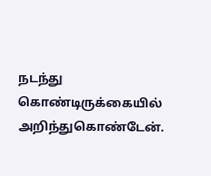நடந்து கொண்டிருக்கையில்
அறிந்துகொண்டேன்.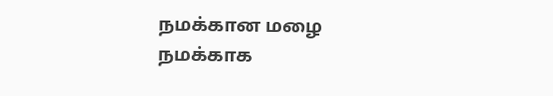நமக்கான மழை
நமக்காக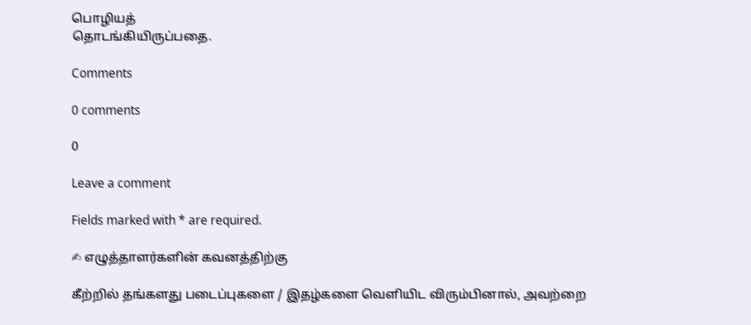பொழியத்
தொடங்கியிருப்பதை.

Comments

0 comments

0

Leave a comment

Fields marked with * are required.

✍ எழுத்தாளர்களின் கவனத்திற்கு

கீற்றில் தங்களது படைப்புகளை / இதழ்களை வெளியிட விரும்பினால், அவற்றை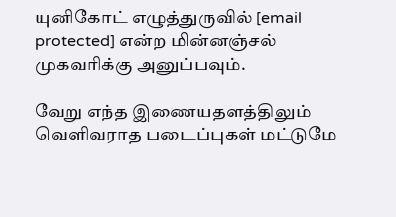யுனிகோட் எழுத்துருவில் [email protected] என்ற மின்னஞ்சல் முகவரிக்கு அனுப்பவும்.

வேறு எந்த இணையதளத்திலும் வெளிவராத படைப்புகள் மட்டுமே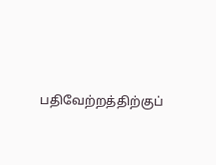பதிவேற்றத்திற்குப்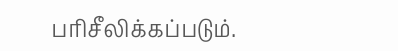பரிசீலிக்கப்படும்.